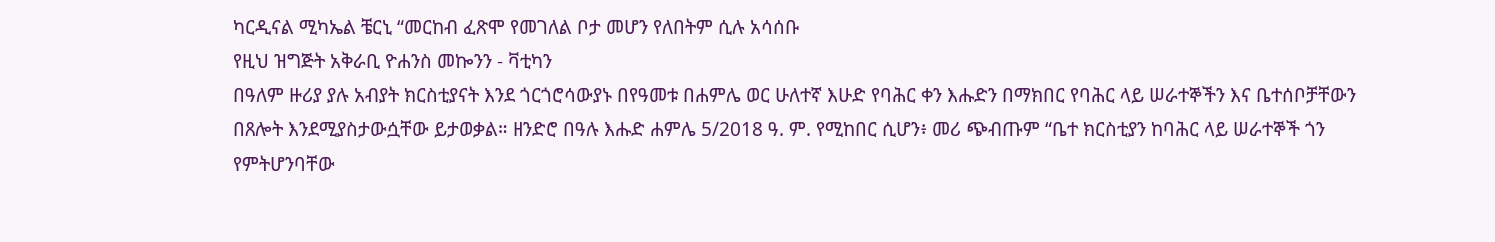ካርዲናል ሚካኤል ቼርኒ “መርከብ ፈጽሞ የመገለል ቦታ መሆን የለበትም ሲሉ አሳሰቡ
የዚህ ዝግጅት አቅራቢ ዮሐንስ መኰንን - ቫቲካን
በዓለም ዙሪያ ያሉ አብያት ክርስቲያናት እንደ ጎርጎሮሳውያኑ በየዓመቱ በሐምሌ ወር ሁለተኛ እሁድ የባሕር ቀን እሑድን በማክበር የባሕር ላይ ሠራተኞችን እና ቤተሰቦቻቸውን በጸሎት እንደሚያስታውሷቸው ይታወቃል። ዘንድሮ በዓሉ እሑድ ሐምሌ 5/2018 ዓ. ም. የሚከበር ሲሆን፥ መሪ ጭብጡም “ቤተ ክርስቲያን ከባሕር ላይ ሠራተኞች ጎን የምትሆንባቸው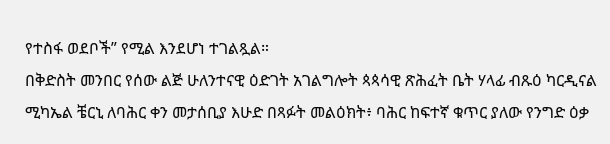የተስፋ ወደቦች” የሚል እንደሆነ ተገልጿል።
በቅድስት መንበር የሰው ልጅ ሁለንተናዊ ዕድገት አገልግሎት ጳጳሳዊ ጽሕፈት ቤት ሃላፊ ብጹዕ ካርዲናል ሚካኤል ቼርኒ ለባሕር ቀን መታሰቢያ እሁድ በጻፉት መልዕክት፥ ባሕር ከፍተኛ ቁጥር ያለው የንግድ ዕቃ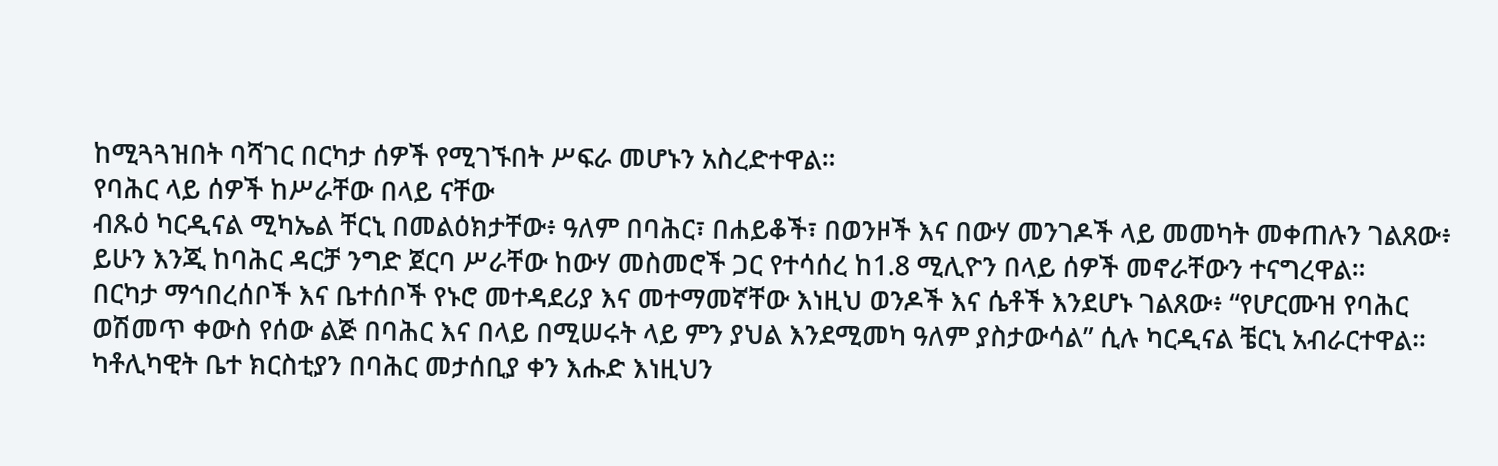ከሚጓጓዝበት ባሻገር በርካታ ሰዎች የሚገኙበት ሥፍራ መሆኑን አስረድተዋል።
የባሕር ላይ ሰዎች ከሥራቸው በላይ ናቸው
ብጹዕ ካርዲናል ሚካኤል ቸርኒ በመልዕክታቸው፥ ዓለም በባሕር፣ በሐይቆች፣ በወንዞች እና በውሃ መንገዶች ላይ መመካት መቀጠሉን ገልጸው፥ ይሁን እንጂ ከባሕር ዳርቻ ንግድ ጀርባ ሥራቸው ከውሃ መስመሮች ጋር የተሳሰረ ከ1.8 ሚሊዮን በላይ ሰዎች መኖራቸውን ተናግረዋል።
በርካታ ማኅበረሰቦች እና ቤተሰቦች የኑሮ መተዳደሪያ እና መተማመኛቸው እነዚህ ወንዶች እና ሴቶች እንደሆኑ ገልጸው፥ “የሆርሙዝ የባሕር ወሽመጥ ቀውስ የሰው ልጅ በባሕር እና በላይ በሚሠሩት ላይ ምን ያህል እንደሚመካ ዓለም ያስታውሳል” ሲሉ ካርዲናል ቼርኒ አብራርተዋል።
ካቶሊካዊት ቤተ ክርስቲያን በባሕር መታሰቢያ ቀን እሑድ እነዚህን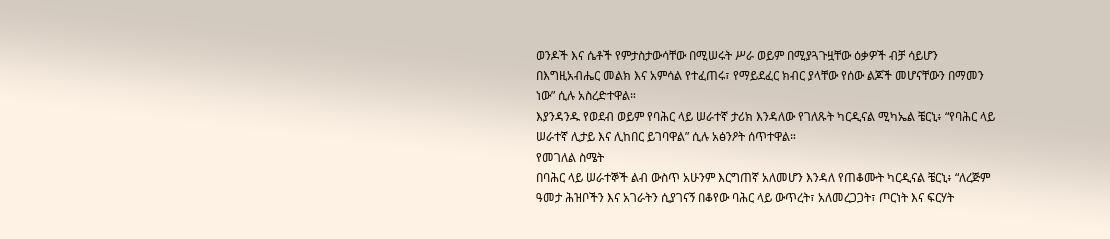ወንዶች እና ሴቶች የምታስታውሳቸው በሚሠሩት ሥራ ወይም በሚያጓጉዟቸው ዕቃዎች ብቻ ሳይሆን በእግዚአብሔር መልክ እና አምሳል የተፈጠሩ፣ የማይደፈር ክብር ያላቸው የሰው ልጆች መሆናቸውን በማመን ነው” ሲሉ አስረድተዋል።
እያንዳንዱ የወደብ ወይም የባሕር ላይ ሠራተኛ ታሪክ እንዳለው የገለጹት ካርዲናል ሚካኤል ቼርኒ፥ “የባሕር ላይ ሠራተኛ ሊታይ እና ሊከበር ይገባዋል” ሲሉ አፅንዖት ሰጥተዋል።
የመገለል ስሜት
በባሕር ላይ ሠራተኞች ልብ ውስጥ አሁንም እርግጠኛ አለመሆን እንዳለ የጠቆሙት ካርዲናል ቼርኒ፥ “ለረጅም ዓመታ ሕዝቦችን እና አገራትን ሲያገናኝ በቆየው ባሕር ላይ ውጥረት፣ አለመረጋጋት፣ ጦርነት እና ፍርሃት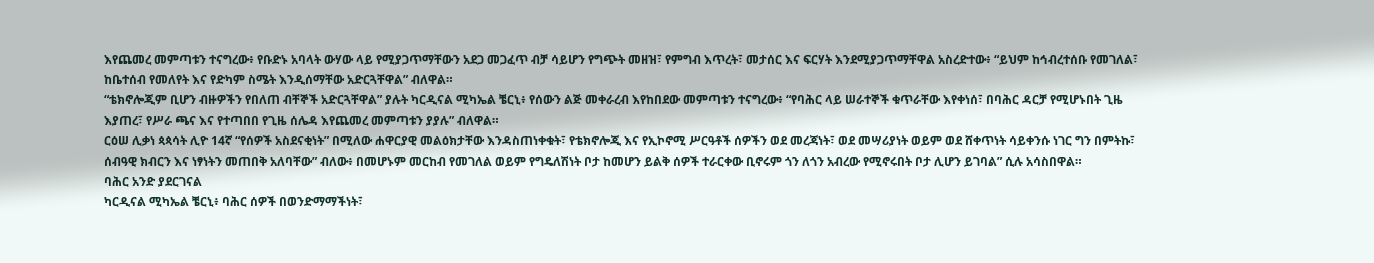እየጨመረ መምጣቱን ተናግረው፥ የቡድኑ አባላት ውሃው ላይ የሚያጋጥማቸውን አደጋ መጋፈጥ ብቻ ሳይሆን የግጭት መዘዝ፣ የምግብ እጥረት፣ መታሰር እና ፍርሃት እንደሚያጋጥማቸዋል አስረድተው፥ “ይህም ከኅብረተሰቡ የመገለል፣ ከቤተሰብ የመለየት እና የድካም ስሜት እንዲሰማቸው አድርጓቸዋል” ብለዋል።
“ቴክኖሎጂም ቢሆን ብዙዎችን የበለጠ ብቸኞች አድርጓቸዋል” ያሉት ካርዲናል ሚካኤል ቼርኒ፥ የሰውን ልጅ መቀራረብ እየከበደው መምጣቱን ተናግረው፥ “የባሕር ላይ ሠራተኞች ቁጥራቸው እየቀነሰ፣ በባሕር ዳርቻ የሚሆኑበት ጊዜ እያጠረ፣ የሥራ ጫና እና የተጣበበ የጊዜ ሰሌዳ እየጨመረ መምጣቱን ያያሉ” ብለዋል።
ርዕሠ ሊቃነ ጳጳሳት ሊዮ 14ኛ “የሰዎች አስደናቂነት” በሚለው ሐዋርያዊ መልዕክታቸው እንዳስጠነቀቁት፣ የቴክኖሎጂ እና የኢኮኖሚ ሥርዓቶች ሰዎችን ወደ መረጃነት፣ ወደ መሣሪያነት ወይም ወደ ሸቀጥነት ሳይቀንሱ ነገር ግን በምትኩ፣ ሰብዓዊ ክብርን እና ነፃነትን መጠበቅ አለባቸው” ብለው፥ በመሆኑም መርከብ የመገለል ወይም የግዴለሽነት ቦታ ከመሆን ይልቅ ሰዎች ተራርቀው ቢኖሩም ጎን ለጎን አብረው የሚኖሩበት ቦታ ሊሆን ይገባል” ሲሉ አሳስበዋል።
ባሕር አንድ ያደርገናል
ካርዲናል ሚካኤል ቼርኒ፥ ባሕር ሰዎች በወንድማማችነት፣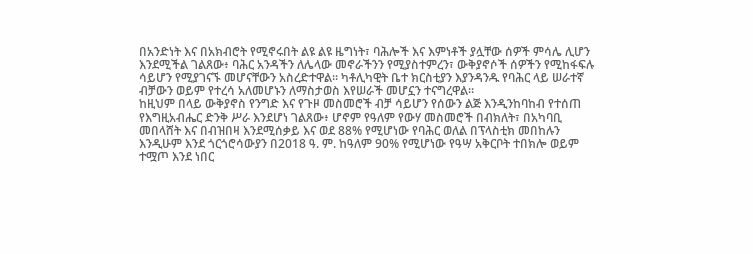በአንድነት እና በአክብሮት የሚኖሩበት ልዩ ልዩ ዜግነት፣ ባሕሎች እና እምነቶች ያሏቸው ሰዎች ምሳሌ ሊሆን እንደሚችል ገልጸው፥ ባሕር አንዳችን ለሌላው መኖራችንን የሚያስተምረን፣ ውቅያኖሶች ሰዎችን የሚከፋፍሉ ሳይሆን የሚያገናኙ መሆናቸውን አስረድተዋል። ካቶሊካዊት ቤተ ክርስቲያን እያንዳንዱ የባሕር ላይ ሠራተኛ ብቻውን ወይም የተረሳ አለመሆኑን ለማስታወስ እየሠራች መሆኗን ተናግረዋል።
ከዚህም በላይ ውቅያኖስ የንግድ እና የጉዞ መስመሮች ብቻ ሳይሆን የሰውን ልጅ እንዲንከባከብ የተሰጠ የእግዚአብሔር ድንቅ ሥራ እንደሆነ ገልጸው፥ ሆኖም የዓለም የውሃ መስመሮች በብክለት፣ በአካባቢ መበላሸት እና በብዝበዛ እንደሚሰቃይ እና ወደ 88% የሚሆነው የባሕር ወለል በፕላስቲክ መበከሉን እንዲሁም እንደ ጎርጎሮሳውያን በ2018 ዓ. ም. ከዓለም 90% የሚሆነው የዓሣ አቅርቦት ተበክሎ ወይም ተሟጦ እንደ ነበር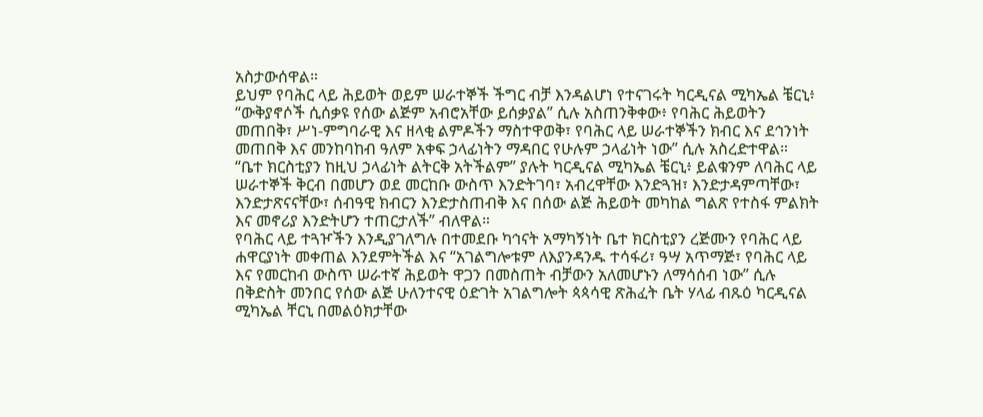አስታውሰዋል።
ይህም የባሕር ላይ ሕይወት ወይም ሠራተኞች ችግር ብቻ እንዳልሆነ የተናገሩት ካርዲናል ሚካኤል ቼርኒ፥ “ውቅያኖሶች ሲሰቃዩ የሰው ልጅም አብሮአቸው ይሰቃያል” ሲሉ አስጠንቅቀው፥ የባሕር ሕይወትን መጠበቅ፣ ሥነ-ምግባራዊ እና ዘላቂ ልምዶችን ማስተዋወቅ፣ የባሕር ላይ ሠራተኞችን ክብር እና ደኅንነት መጠበቅ እና መንከባከብ ዓለም አቀፍ ኃላፊነትን ማዳበር የሁሉም ኃላፊነት ነው” ሲሉ አስረድተዋል።
“ቤተ ክርስቲያን ከዚህ ኃላፊነት ልትርቅ አትችልም” ያሉት ካርዲናል ሚካኤል ቼርኒ፥ ይልቁንም ለባሕር ላይ ሠራተኞች ቅርብ በመሆን ወደ መርከቡ ውስጥ እንድትገባ፣ አብረዋቸው እንድጓዝ፣ እንድታዳምጣቸው፣ እንድታጽናናቸው፣ ሰብዓዊ ክብርን እንድታስጠብቅ እና በሰው ልጅ ሕይወት መካከል ግልጽ የተስፋ ምልክት እና መኖሪያ እንድትሆን ተጠርታለች” ብለዋል።
የባሕር ላይ ተጓዦችን እንዲያገለግሉ በተመደቡ ካኅናት አማካኝነት ቤተ ክርስቲያን ረጅሙን የባሕር ላይ ሐዋርያነት መቀጠል እንደምትችል እና “አገልግሎቱም ለእያንዳንዱ ተሳፋሪ፣ ዓሣ አጥማጅ፣ የባሕር ላይ እና የመርከብ ውስጥ ሠራተኛ ሕይወት ዋጋን በመስጠት ብቻውን አለመሆኑን ለማሳሰብ ነው” ሲሉ በቅድስት መንበር የሰው ልጅ ሁለንተናዊ ዕድገት አገልግሎት ጳጳሳዊ ጽሕፈት ቤት ሃላፊ ብጹዕ ካርዲናል ሚካኤል ቸርኒ በመልዕክታቸው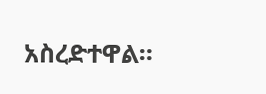አስረድተዋል።